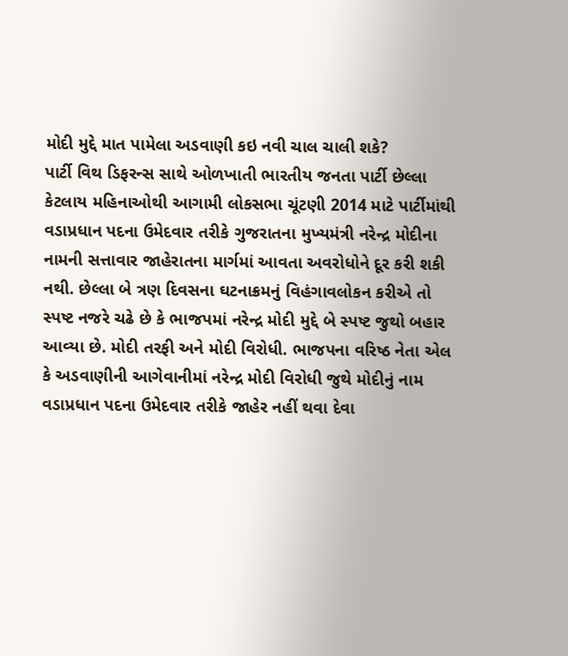મોદી મુદ્દે માત પામેલા અડવાણી કઇ નવી ચાલ ચાલી શકે?
પાર્ટી વિથ ડિફરન્સ સાથે ઓળખાતી ભારતીય જનતા પાર્ટી છેલ્લા કેટલાય મહિનાઓથી આગામી લોકસભા ચૂંટણી 2014 માટે પાર્ટીમાંથી વડાપ્રધાન પદના ઉમેદવાર તરીકે ગુજરાતના મુખ્યમંત્રી નરેન્દ્ર મોદીના નામની સત્તાવાર જાહેરાતના માર્ગમાં આવતા અવરોધોને દૂર કરી શકી નથી. છેલ્લા બે ત્રણ દિવસના ઘટનાક્રમનું વિહંગાવલોકન કરીએ તો સ્પષ્ટ નજરે ચઢે છે કે ભાજપમાં નરેન્દ્ર મોદી મુદ્દે બે સ્પષ્ટ જુથો બહાર આવ્યા છે. મોદી તરફી અને મોદી વિરોધી. ભાજપના વરિષ્ઠ નેતા એલ કે અડવાણીની આગેવાનીમાં નરેન્દ્ર મોદી વિરોધી જુથે મોદીનું નામ વડાપ્રધાન પદના ઉમેદવાર તરીકે જાહેર નહીં થવા દેવા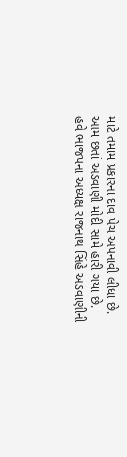માટે તમામ પ્રકારના દાવ પેચ અપનાવી લીધા છે. આમ છતાં અડવાણી મોદી સામે હારી ગયા છે.
હવે ભાજપના અધ્યક્ષ રાજનાથ સિંહે અડવાણીની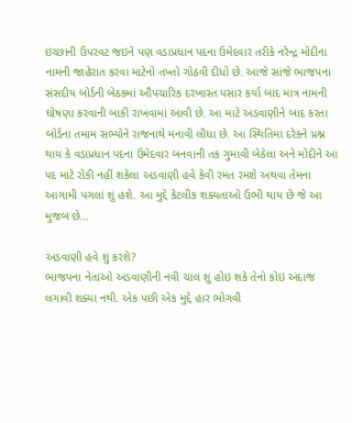ઇચ્છાની ઉપરવટ જઇને પણ વડાપ્રધાન પદના ઉમેદવાર તરીકે નરેન્દ્ર મોદીના નામની જાહેરાત કરવા માટેનો તખ્તો ગોઠવી દીધો છે. આજે સાંજે ભાજપના સંસદીય બોર્ડની બેઠકમાં ઔપચારિક દરખાસ્ત પસાર કર્યા બાદ માત્ર નામની ઘોષણા કરવાની બાકી રાખવામાં આવી છે. આ માટે અડવાણીને બાદ કરતા બોર્ડના તમામ સભ્યોને રાજનાથે મનાવી લીધા છે. આ સ્થિતિમાં દરેકને પ્રશ્ન થાય કે વડાપ્રધાન પદના ઉમેદવાર બનવાની તક ગુમાવી બેઠેલા અને મોદીને આ પદ માટે રોકી નહીં શકેલા અડવાણી હવે કેવી રમત રમશે અથવા તેમના આગામી પગલાં શું હશે. આ મુદ્દે કેટલીક શક્યતાઓ ઉભી થાય છે જે આ મુજબ છે...

અડવાણી હવે શું કરશે?
ભાજપના નેતાઓ અડવાણીની નવી ચાલ શું હોઇ શકે તેનો કોઇ અંદાજ લગાવી શક્યા નથી. એક પછી એક મુદ્દે હાર ભોગવી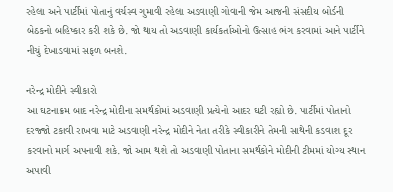રહેલા અને પાર્ટીમાં પોતાનું વર્ચસ્વ ગુમાવી રહેલા અડવાણી ગોવાની જેમ આજની સંસદીય બોર્ડની બેઠકનો બહિષ્કાર કરી શકે છે. જો થાય તો અડવાણી કાર્યકર્તાઓનો ઉત્સાહ ભંગ કરવામાં આને પાર્ટીને નીચું દેખાડવામાં સફળ બનશે.

નરેન્દ્ર મોદીને સ્વીકારો
આ ઘટનાક્રમ બાદ નરેન્દ્ર મોદીના સમર્થકોમાં અડવાણી પ્રત્યેનો આદર ઘટી રહ્યો છે. પાર્ટીમાં પોતાનો દરજ્જો ટકાવી રાખવા માટે અડવાણી નરેન્દ્ર મોદીને નેતા તરીકે સ્વીકારીને તેમની સાથેની કડવાશ દૂર કરવાનો માર્ગ અપનાવી શકે. જો આમ થશે તો અડવાણી પોતાના સમર્થકોને મોદીની ટીમમાં યોગ્ય સ્થાન અપાવી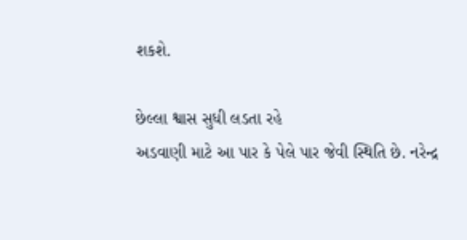શકશે.

છેલ્લા શ્વાસ સુધી લડતા રહે
અડવાણી માટે આ પાર કે પેલે પાર જેવી સ્થિતિ છે. નરેન્દ્ર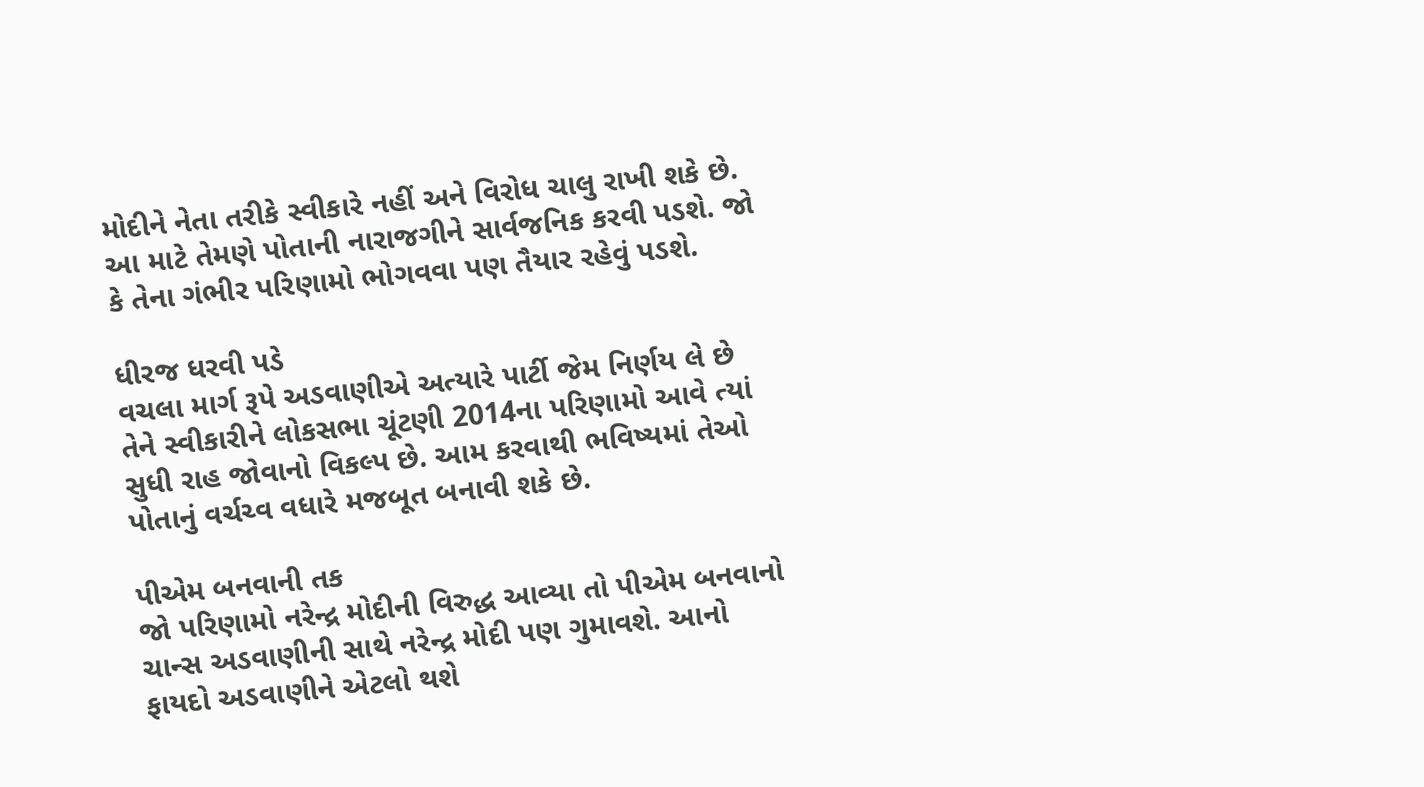મોદીને નેતા તરીકે સ્વીકારે નહીં અને વિરોધ ચાલુ રાખી શકે છે. આ માટે તેમણે પોતાની નારાજગીને સાર્વજનિક કરવી પડશે. જો કે તેના ગંભીર પરિણામો ભોગવવા પણ તૈયાર રહેવું પડશે.

ધીરજ ધરવી પડે
વચલા માર્ગ રૂપે અડવાણીએ અત્યારે પાર્ટી જેમ નિર્ણય લે છે તેને સ્વીકારીને લોકસભા ચૂંટણી 2014ના પરિણામો આવે ત્યાં સુધી રાહ જોવાનો વિકલ્પ છે. આમ કરવાથી ભવિષ્યમાં તેઓ પોતાનું વર્ચચ્વ વધારે મજબૂત બનાવી શકે છે.

પીએમ બનવાની તક
જો પરિણામો નરેન્દ્ર મોદીની વિરુદ્ધ આવ્યા તો પીએમ બનવાનો ચાન્સ અડવાણીની સાથે નરેન્દ્ર મોદી પણ ગુમાવશે. આનો ફાયદો અડવાણીને એટલો થશે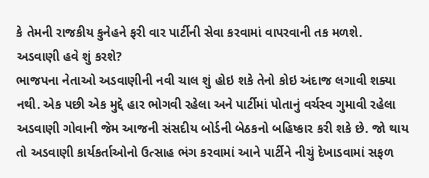કે તેમની રાજકીય કુનેહને ફરી વાર પાર્ટીની સેવા કરવામાં વાપરવાની તક મળશે.
અડવાણી હવે શું કરશે?
ભાજપના નેતાઓ અડવાણીની નવી ચાલ શું હોઇ શકે તેનો કોઇ અંદાજ લગાવી શક્યા નથી. એક પછી એક મુદ્દે હાર ભોગવી રહેલા અને પાર્ટીમાં પોતાનું વર્ચસ્વ ગુમાવી રહેલા અડવાણી ગોવાની જેમ આજની સંસદીય બોર્ડની બેઠકનો બહિષ્કાર કરી શકે છે. જો થાય તો અડવાણી કાર્યકર્તાઓનો ઉત્સાહ ભંગ કરવામાં આને પાર્ટીને નીચું દેખાડવામાં સફળ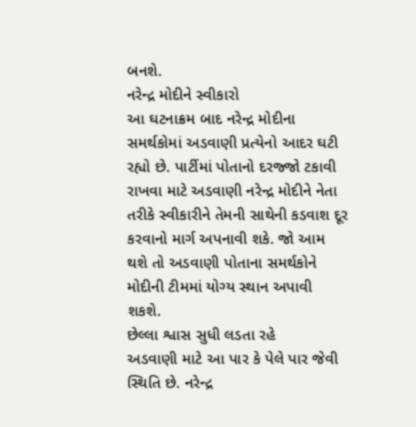બનશે.
નરેન્દ્ર મોદીને સ્વીકારો
આ ઘટનાક્રમ બાદ નરેન્દ્ર મોદીના સમર્થકોમાં અડવાણી પ્રત્યેનો આદર ઘટી રહ્યો છે. પાર્ટીમાં પોતાનો દરજ્જો ટકાવી રાખવા માટે અડવાણી નરેન્દ્ર મોદીને નેતા તરીકે સ્વીકારીને તેમની સાથેની કડવાશ દૂર કરવાનો માર્ગ અપનાવી શકે. જો આમ થશે તો અડવાણી પોતાના સમર્થકોને મોદીની ટીમમાં યોગ્ય સ્થાન અપાવી શકશે.
છેલ્લા શ્વાસ સુધી લડતા રહે
અડવાણી માટે આ પાર કે પેલે પાર જેવી સ્થિતિ છે. નરેન્દ્ર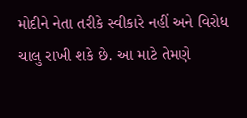મોદીને નેતા તરીકે સ્વીકારે નહીં અને વિરોધ ચાલુ રાખી શકે છે. આ માટે તેમણે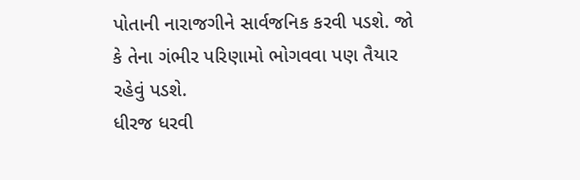પોતાની નારાજગીને સાર્વજનિક કરવી પડશે. જો કે તેના ગંભીર પરિણામો ભોગવવા પણ તૈયાર રહેવું પડશે.
ધીરજ ધરવી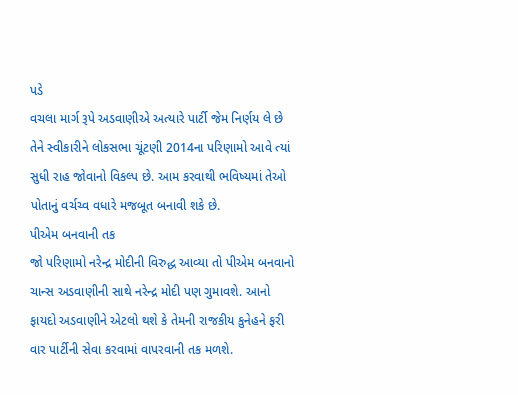પડે
વચલા માર્ગ રૂપે અડવાણીએ અત્યારે પાર્ટી જેમ નિર્ણય લે છે તેને સ્વીકારીને લોકસભા ચૂંટણી 2014ના પરિણામો આવે ત્યાં સુધી રાહ જોવાનો વિકલ્પ છે. આમ કરવાથી ભવિષ્યમાં તેઓ પોતાનું વર્ચચ્વ વધારે મજબૂત બનાવી શકે છે.
પીએમ બનવાની તક
જો પરિણામો નરેન્દ્ર મોદીની વિરુદ્ધ આવ્યા તો પીએમ બનવાનો ચાન્સ અડવાણીની સાથે નરેન્દ્ર મોદી પણ ગુમાવશે. આનો ફાયદો અડવાણીને એટલો થશે કે તેમની રાજકીય કુનેહને ફરી વાર પાર્ટીની સેવા કરવામાં વાપરવાની તક મળશે.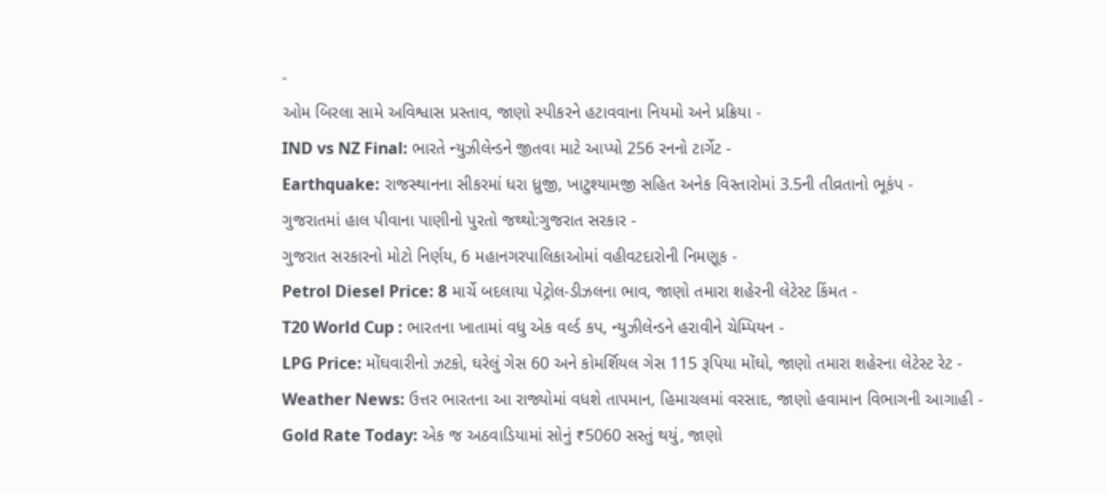-
ઓમ બિરલા સામે અવિશ્વાસ પ્રસ્તાવ, જાણો સ્પીકરને હટાવવાના નિયમો અને પ્રક્રિયા -
IND vs NZ Final: ભારતે ન્યુઝીલેન્ડને જીતવા માટે આપ્યો 256 રનનો ટાર્ગેટ -
Earthquake: રાજસ્થાનના સીકરમાં ધરા ધ્રુજી, ખાટુશ્યામજી સહિત અનેક વિસ્તારોમાં 3.5ની તીવ્રતાનો ભૂકંપ -
ગુજરાતમાં હાલ પીવાના પાણીનો પુરતો જથ્થો:ગુજરાત સરકાર -
ગુજરાત સરકારનો મોટો નિર્ણય, 6 મહાનગરપાલિકાઓમાં વહીવટદારોની નિમણૂક -
Petrol Diesel Price: 8 માર્ચે બદલાયા પેટ્રોલ-ડીઝલના ભાવ, જાણો તમારા શહેરની લેટેસ્ટ કિંમત -
T20 World Cup : ભારતના ખાતામાં વધુ એક વર્લ્ડ કપ, ન્યુઝીલેન્ડને હરાવીને ચેમ્પિયન -
LPG Price: મોંઘવારીનો ઝટકો, ઘરેલું ગેસ 60 અને કોમર્શિયલ ગેસ 115 રૂપિયા મોંઘો, જાણો તમારા શહેરના લેટેસ્ટ રેટ -
Weather News: ઉત્તર ભારતના આ રાજ્યોમાં વધશે તાપમાન, હિમાચલમાં વરસાદ, જાણો હવામાન વિભાગની આગાહી -
Gold Rate Today: એક જ અઠવાડિયામાં સોનું ₹5060 સસ્તું થયું, જાણો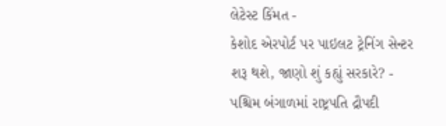લેટેસ્ટ કિંમત -
કેશોદ એરપોર્ટ પર પાઇલટ ટ્રેનિંગ સેન્ટર શરૂ થશે, જાણો શું કહ્યું સરકારે? -
પશ્ચિમ બંગાળમાં રાષ્ટ્રપતિ દ્રૌપદી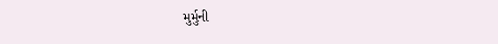મુર્મુની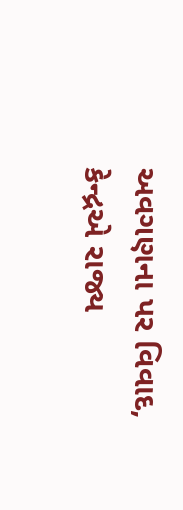અવગણના પર વિવાદ, કેન્દ્રએ રાજ્ય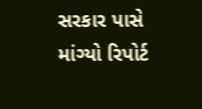સરકાર પાસે માંગ્યો રિપોર્ટ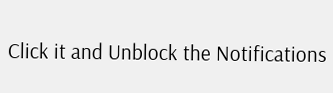Click it and Unblock the Notifications